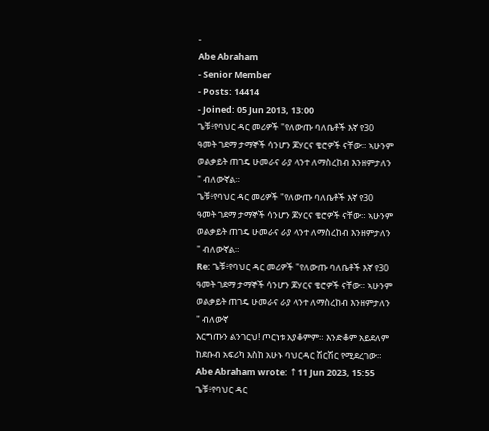-
Abe Abraham
- Senior Member
- Posts: 14414
- Joined: 05 Jun 2013, 13:00
ጌቹ፥የባህር ዳር መሪዎች "የለውጡ ባለቤቶች እኛ የ30 ዓመት ገደማ ታማኞች ሳንሆን ጆሃርና ቄሮዎች ናቸው። ኣሁንም ወልቃይት ጠገዴ ሁመራና ራያ ላንተ ለማስረከብ እንዘምታለን " ብለውኛል።
ጌቹ፥የባህር ዳር መሪዎች "የለውጡ ባለቤቶች እኛ የ30 ዓመት ገደማ ታማኞች ሳንሆን ጆሃርና ቄሮዎች ናቸው። ኣሁንም ወልቃይት ጠገዴ ሁመራና ራያ ላንተ ለማስረከብ እንዘምታለን " ብለውኛል።
Re: ጌቹ፥የባህር ዳር መሪዎች "የለውጡ ባለቤቶች እኛ የ30 ዓመት ገደማ ታማኞች ሳንሆን ጆሃርና ቄሮዎች ናቸው። ኣሁንም ወልቃይት ጠገዴ ሁመራና ራያ ላንተ ለማስረከብ እንዘምታለን " ብለውኛ
እርግጡን ልንገርህ! ጦርነቱ አያቆምም። እንድቆም አይደለም ከደቡብ አፍሪካ እስከ አሁኑ ባህርዳር ሽርሽር የሚደረገው።
Abe Abraham wrote: ↑11 Jun 2023, 15:55
ጌቹ፥የባህር ዳር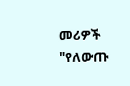መሪዎች "የለውጡ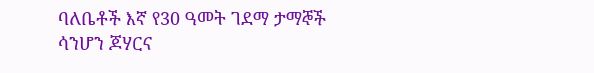ባለቤቶች እኛ የ30 ዓመት ገደማ ታማኞች ሳንሆን ጆሃርና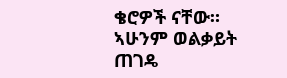ቄሮዎች ናቸው። ኣሁንም ወልቃይት ጠገዴ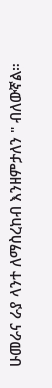ሁመራና ራያ ላንተ ለማስረከብ እንዘምታለን " ብለውኛል።